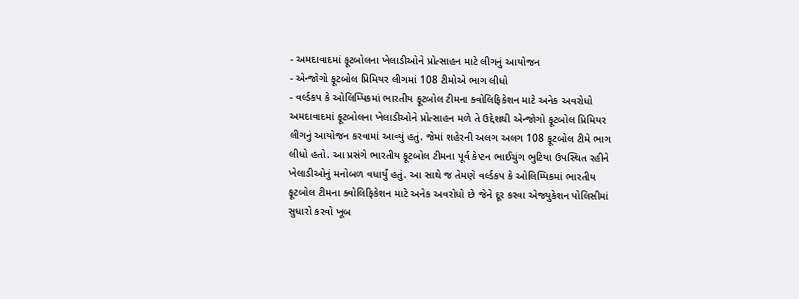- અમદાવાદમાં ફૂટબોલના ખેલાડીઓને પ્રોત્સાહન માટે લીગનું આયોજન
- એન્જોગો ફૂટબોલ પ્રિમિયર લીગમાં 108 ટીમોએ ભાગ લીધો
- વર્લ્ડકપ કે ઓલિમ્પિકમાં ભારતીય ફૂટબોલ ટીમના ક્વોલિફિકેશન માટે અનેક અવરોધો
અમદાવાદમાં ફૂટબોલના ખેલાડીઓને પ્રોત્સાહન મળે તે ઉદ્દેશથી એન્જોગો ફૂટબોલ પ્રિમિયર લીગનું આયોજન કરવામાં આવ્યું હતું. જેમાં શહેરની અલગ અલગ 108 ફૂટબોલ ટીમે ભાગ લીધો હતો. આ પ્રસંગે ભારતીય ફૂટબોલ ટીમના પૂર્વ કેપ્ટન ભાઈચુંગ ભુટિયા ઉપસ્થિત રહીને ખેલાડીઓનું મનોબળ વધાર્યું હતું. આ સાથે જ તેમણે વર્લ્ડકપ કે ઓલિમ્પિકમાં ભારતીય ફૂટબોલ ટીમના ક્વોલિફિકેશન માટે અનેક અવરોધો છે જેને દૂર કરવા એજ્યુકેશન પોલિસીમાં સુધારો કરવો ખૂબ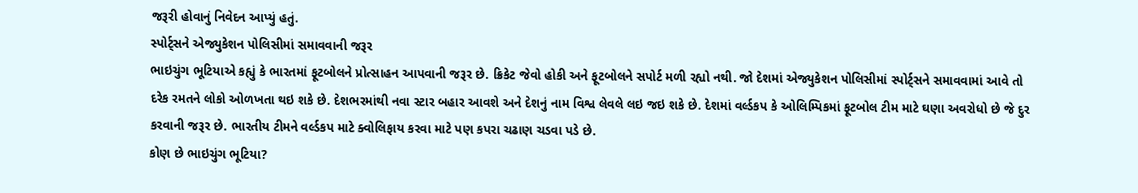જરૂરી હોવાનું નિવેદન આપ્યું હતું.
સ્પોર્ટ્સને એજ્યુકેશન પોલિસીમાં સમાવવાની જરૂર
ભાઇચુંગ ભૂટિયાએ કહ્યું કે ભારતમાં ફૂટબોલને પ્રોત્સાહન આપવાની જરૂર છે. ક્રિકેટ જેવો હોકી અને ફૂટબોલને સપોર્ટ મળી રહ્યો નથી. જો દેશમાં એજ્યુકેશન પોલિસીમાં સ્પોર્ટ્સને સમાવવામાં આવે તો દરેક રમતને લોકો ઓળખતા થઇ શકે છે. દેશભરમાંથી નવા સ્ટાર બહાર આવશે અને દેશનું નામ વિશ્વ લેવલે લઇ જઇ શકે છે. દેશમાં વર્લ્ડકપ કે ઓલિમ્પિકમાં ફૂટબોલ ટીમ માટે ઘણા અવરોધો છે જે દુર કરવાની જરૂર છે. ભારતીય ટીમને વર્લ્ડકપ માટે ક્વોલિફાય કરવા માટે પણ કપરા ચઢાણ ચડવા પડે છે.
કોણ છે ભાઇચુંગ ભૂટિયા?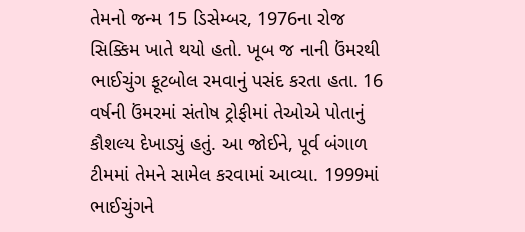તેમનો જન્મ 15 ડિસેમ્બર, 1976ના રોજ સિક્કિમ ખાતે થયો હતો. ખૂબ જ નાની ઉંમરથી ભાઈચુંગ ફૂટબોલ રમવાનું પસંદ કરતા હતા. 16 વર્ષની ઉંમરમાં સંતોષ ટ્રોફીમાં તેઓએ પોતાનું કૌશલ્ય દેખાડ્યું હતું. આ જોઈને, પૂર્વ બંગાળ ટીમમાં તેમને સામેલ કરવામાં આવ્યા. 1999માં ભાઈચુંગને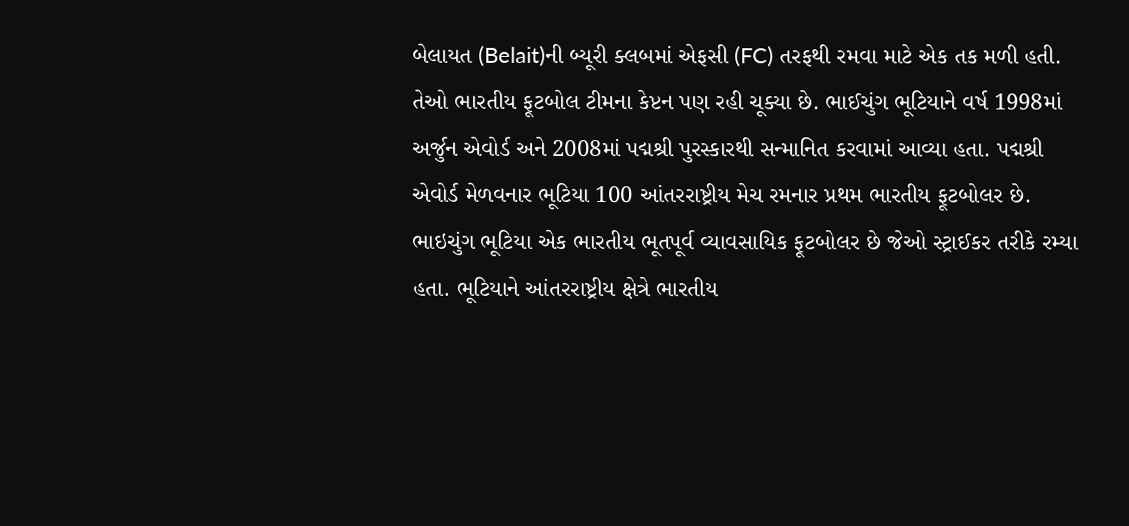બેલાયત (Belait)ની બ્યૂરી ક્લબમાં એફસી (FC) તરફથી રમવા માટે એક તક મળી હતી. તેઓ ભારતીય ફૂટબોલ ટીમના કેપ્ટન પણ રહી ચૂક્યા છે. ભાઈચુંગ ભૂટિયાને વર્ષ 1998માં અર્જુન એવોર્ડ અને 2008માં પદ્મશ્રી પુરસ્કારથી સન્માનિત કરવામાં આવ્યા હતા. પદ્મશ્રી એવોર્ડ મેળવનાર ભૂટિયા 100 આંતરરાષ્ટ્રીય મેચ રમનાર પ્રથમ ભારતીય ફૂટબોલર છે.
ભાઇચુંગ ભૂટિયા એક ભારતીય ભૂતપૂર્વ વ્યાવસાયિક ફૂટબોલર છે જેઓ સ્ટ્રાઈકર તરીકે રમ્યા હતા. ભૂટિયાને આંતરરાષ્ટ્રીય ક્ષેત્રે ભારતીય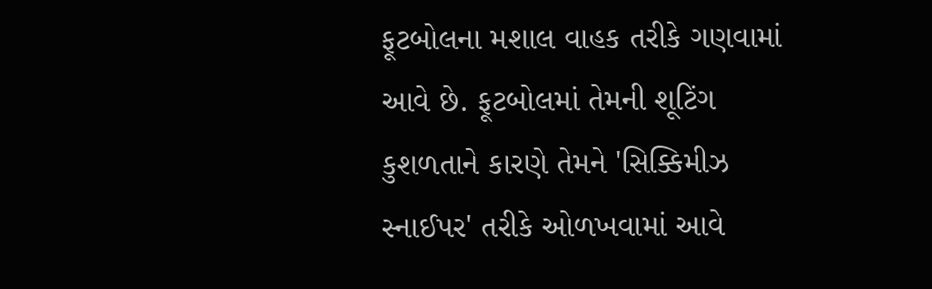ફૂટબોલના મશાલ વાહક તરીકે ગણવામાં આવે છે. ફૂટબોલમાં તેમની શૂટિંગ કુશળતાને કારણે તેમને 'સિક્કિમીઝ સ્નાઈપર' તરીકે ઓળખવામાં આવે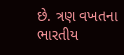છે. ત્રણ વખતના ભારતીય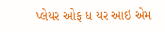પ્લેયર ઓફ ધ યર આઇ એમ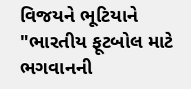વિજયને ભૂટિયાને "ભારતીય ફૂટબોલ માટે ભગવાનની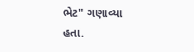ભેટ" ગણાવ્યા હતા.